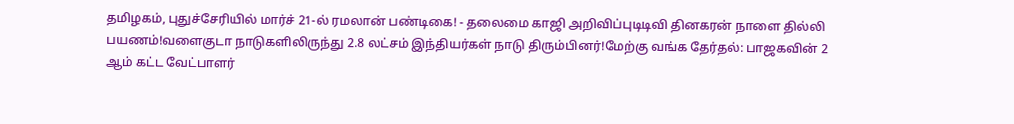தமிழகம், புதுச்சேரியில் மார்ச் 21-ல் ரமலான் பண்டிகை! - தலைமை காஜி அறிவிப்புடிடிவி தினகரன் நாளை தில்லி பயணம்!வளைகுடா நாடுகளிலிருந்து 2.8 லட்சம் இந்தியர்கள் நாடு திரும்பினர்!மேற்கு வங்க தேர்தல்: பாஜகவின் 2 ஆம் கட்ட வேட்பாளர்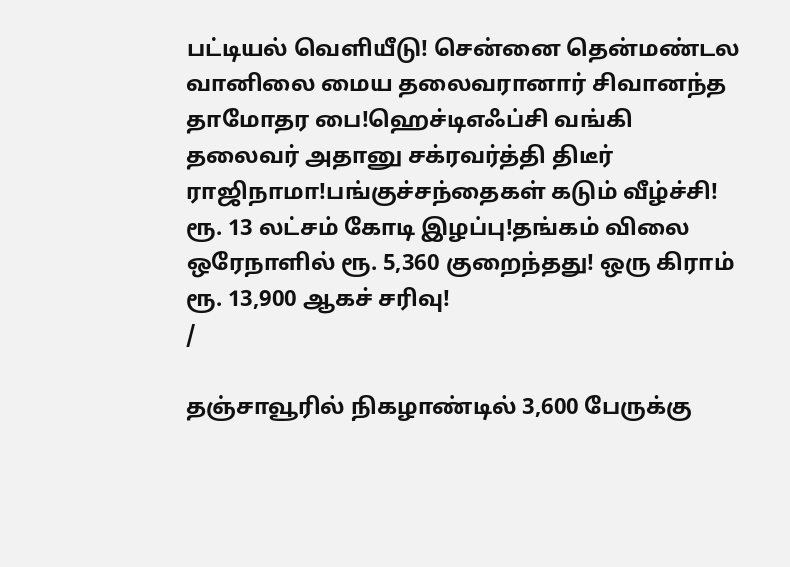பட்டியல் வெளியீடு! சென்னை தென்மண்டல வானிலை மைய தலைவரானார் சிவானந்த தாமோதர பை!ஹெச்டிஎஃப்சி வங்கி தலைவர் அதானு சக்ரவர்த்தி திடீர் ராஜிநாமா!பங்குச்சந்தைகள் கடும் வீழ்ச்சி! ரூ. 13 லட்சம் கோடி இழப்பு!தங்கம் விலை ஒரேநாளில் ரூ. 5,360 குறைந்தது! ஒரு கிராம் ரூ. 13,900 ஆகச் சரிவு!
/

தஞ்சாவூரில் நிகழாண்டில் 3,600 பேருக்கு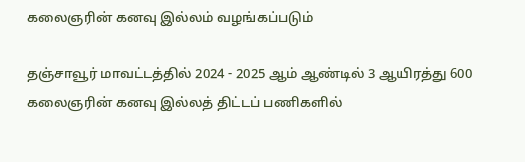கலைஞரின் கனவு இல்லம் வழங்கப்படும்

தஞ்சாவூர் மாவட்டத்தில் 2024 - 2025 ஆம் ஆண்டில் 3 ஆயிரத்து 600 கலைஞரின் கனவு இல்லத் திட்டப் பணிகளில்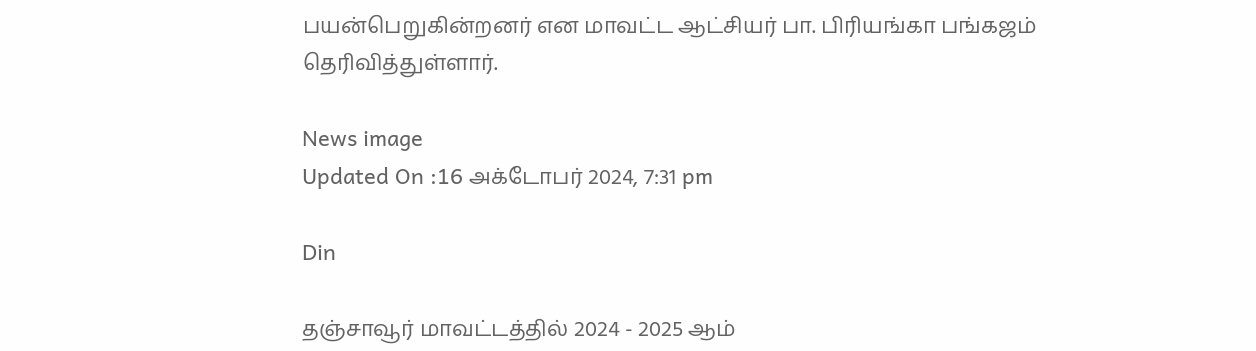பயன்பெறுகின்றனர் என மாவட்ட ஆட்சியர் பா. பிரியங்கா பங்கஜம் தெரிவித்துள்ளார்.

News image
Updated On :16 அக்டோபர் 2024, 7:31 pm

Din

தஞ்சாவூர் மாவட்டத்தில் 2024 - 2025 ஆம்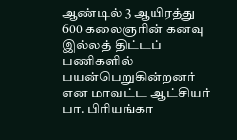ஆண்டில் 3 ஆயிரத்து 600 கலைஞரின் கனவு இல்லத் திட்டப் பணிகளில் பயன்பெறுகின்றனர் என மாவட்ட ஆட்சியர் பா. பிரியங்கா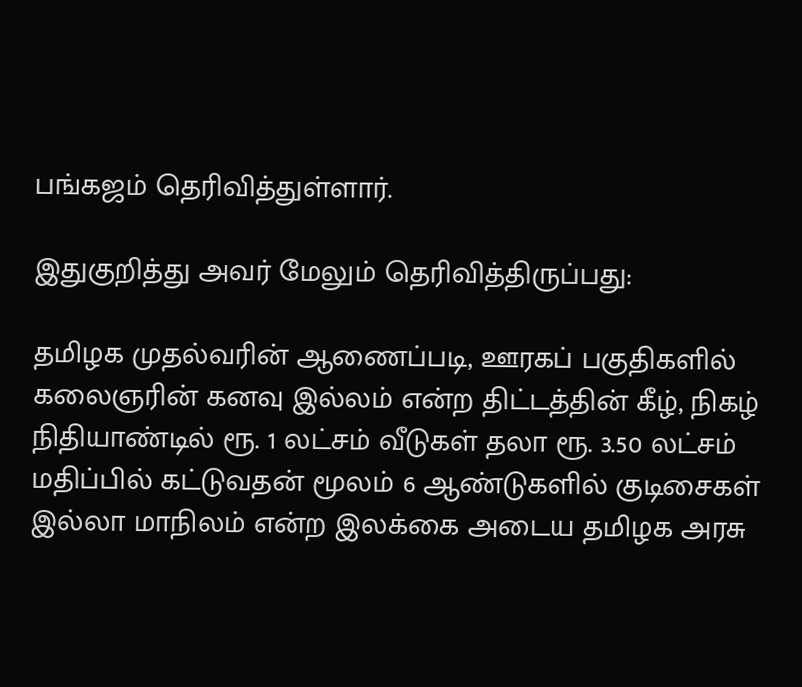பங்கஜம் தெரிவித்துள்ளார்.

இதுகுறித்து அவர் மேலும் தெரிவித்திருப்பது:

தமிழக முதல்வரின் ஆணைப்படி, ஊரகப் பகுதிகளில் கலைஞரின் கனவு இல்லம் என்ற திட்டத்தின் கீழ், நிகழ் நிதியாண்டில் ரூ. 1 லட்சம் வீடுகள் தலா ரூ. 3.50 லட்சம் மதிப்பில் கட்டுவதன் மூலம் 6 ஆண்டுகளில் குடிசைகள் இல்லா மாநிலம் என்ற இலக்கை அடைய தமிழக அரசு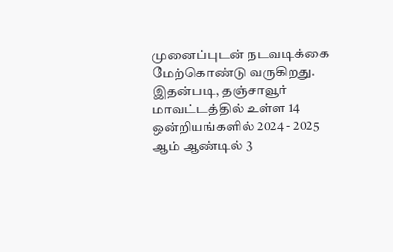முனைப்புடன் நடவடிக்கை மேற்கொண்டு வருகிறது. இதன்படி, தஞ்சாவூர் மாவட்டத்தில் உள்ள 14 ஒன்றியங்களில் 2024 - 2025 ஆம் ஆண்டில் 3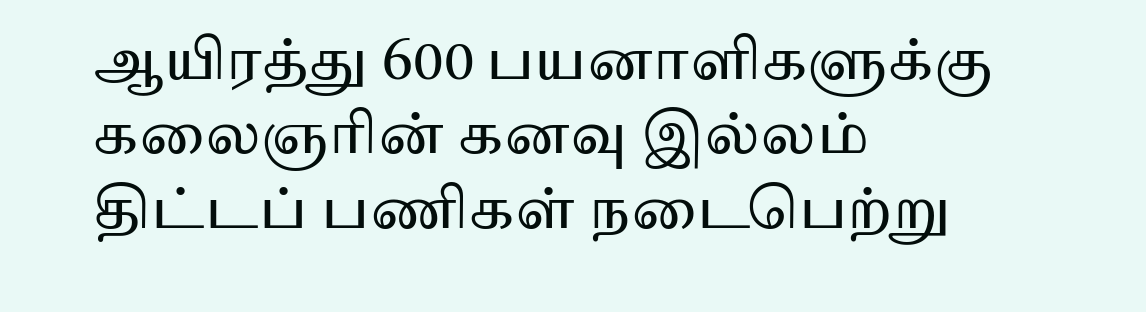ஆயிரத்து 600 பயனாளிகளுக்கு கலைஞரின் கனவு இல்லம் திட்டப் பணிகள் நடைபெற்று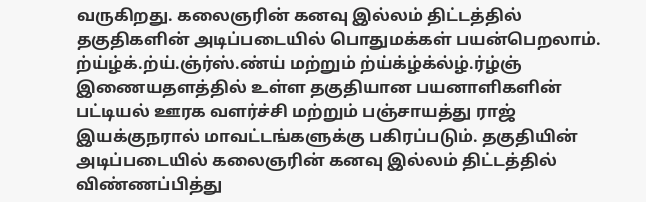வருகிறது. கலைஞரின் கனவு இல்லம் திட்டத்தில் தகுதிகளின் அடிப்படையில் பொதுமக்கள் பயன்பெறலாம். ற்ய்ழ்க்.ற்ய்.ஞ்ர்ஸ்.ண்ய் மற்றும் ற்ய்க்ழ்க்ல்ழ்.ர்ழ்ஞ் இணையதளத்தில் உள்ள தகுதியான பயனாளிகளின் பட்டியல் ஊரக வளர்ச்சி மற்றும் பஞ்சாயத்து ராஜ் இயக்குநரால் மாவட்டங்களுக்கு பகிரப்படும். தகுதியின் அடிப்படையில் கலைஞரின் கனவு இல்லம் திட்டத்தில் விண்ணப்பித்து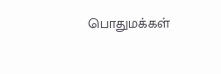பொதுமக்கள்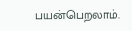பயன்பெறலாம்.